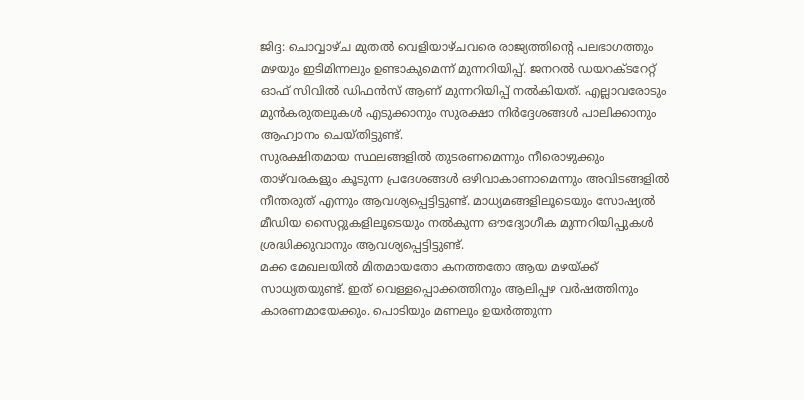ജിദ്ദ: ചൊവ്വാഴ്ച മുതൽ വെളിയാഴ്ചവരെ രാജ്യത്തിന്റെ പലഭാഗത്തും മഴയും ഇടിമിന്നലും ഉണ്ടാകുമെന്ന് മുന്നറിയിപ്പ്. ജനറൽ ഡയറക്ടറേറ്റ് ഓഫ് സിവിൽ ഡിഫൻസ് ആണ് മുന്നറിയിപ്പ് നൽകിയത്. എല്ലാവരോടും മുൻകരുതലുകൾ എടുക്കാനും സുരക്ഷാ നിർദ്ദേശങ്ങൾ പാലിക്കാനും ആഹ്വാനം ചെയ്തിട്ടുണ്ട്.
സുരക്ഷിതമായ സ്ഥലങ്ങളിൽ തുടരണമെന്നും നീരൊഴുക്കും താഴ്‌വരകളും കൂടുന്ന പ്രദേശങ്ങൾ ഒഴിവാകാണാമെന്നും അവിടങ്ങളിൽ നീന്തരുത് എന്നും ആവശ്യപ്പെട്ടിട്ടുണ്ട്. മാധ്യമങ്ങളിലൂടെയും സോഷ്യൽ മീഡിയ സൈറ്റുകളിലൂടെയും നൽകുന്ന ഔദ്യോഗീക മുന്നറിയിപ്പുകൾ ശ്രദ്ധിക്കുവാനും ആവശ്യപ്പെട്ടിട്ടുണ്ട്.
മക്ക മേഖലയിൽ മിതമായതോ കനത്തതോ ആയ മഴയ്ക്ക് സാധ്യതയുണ്ട്. ഇത് വെള്ളപ്പൊക്കത്തിനും ആലിപ്പഴ വർഷത്തിനും കാരണമായേക്കും. പൊടിയും മണലും ഉയർത്തുന്ന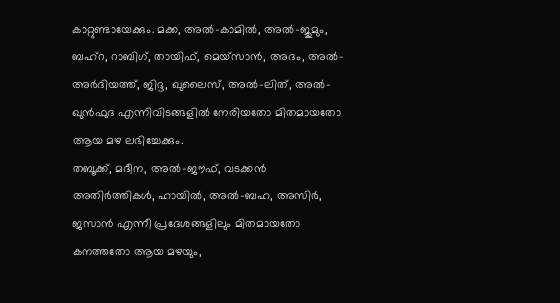കാറ്റുണ്ടായേക്കും. മക്ക, അൽ-കാമിൽ, അൽ-ജുമും, ബഹ്‌റ, റാബിഗ്, തായിഫ്, മെയ്‌സാൻ, അദം, അൽ-അർദിയത്ത്, ജിദ്ദ, ഖുലൈസ്, അൽ-ലിത്, അൽ-ഖുൻഫുദ എന്നിവിടങ്ങളിൽ നേരിയതോ മിതമായതോ ആയ മഴ ലഭിച്ചേക്കും.
തബൂക്ക്, മദീന, അൽ-ജൗഫ്, വടക്കൻ അതിർത്തികൾ, ഹായിൽ, അൽ-ബഹ, അസിർ, ജസാൻ എന്നീ പ്രദേശങ്ങളിലും മിതമായതോ കനത്തതോ ആയ മഴയും,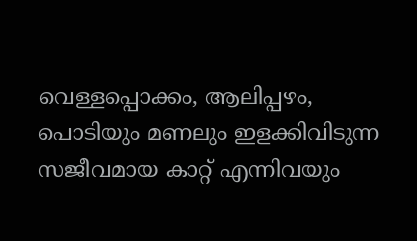വെള്ളപ്പൊക്കം, ആലിപ്പഴം, പൊടിയും മണലും ഇളക്കിവിടുന്ന സജീവമായ കാറ്റ് എന്നിവയും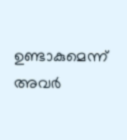ഉണ്ടാകുമെന്ന് അവർ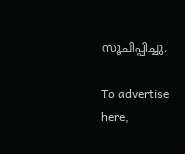സൂചിപ്പിച്ചു.

To advertise here,